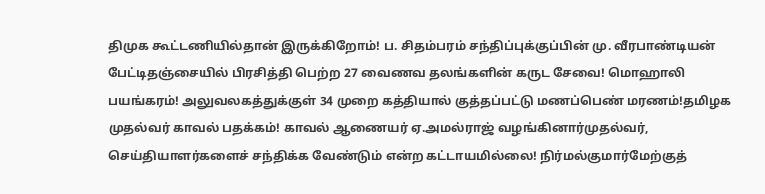திமுக கூட்டணியில்தான் இருக்கிறோம்! ப. சிதம்பரம் சந்திப்புக்குப்பின் மு. வீரபாண்டியன் பேட்டிதஞ்சையில் பிரசித்தி பெற்ற 27 வைணவ தலங்களின் கருட சேவை! மொஹாலி பயங்கரம்! அலுவலகத்துக்குள் 34 முறை கத்தியால் குத்தப்பட்டு மணப்பெண் மரணம்!தமிழக முதல்வர் காவல் பதக்கம்! காவல் ஆணையர் ஏ.அமல்ராஜ் வழங்கினார்முதல்வர், செய்தியாளர்களைச் சந்திக்க வேண்டும் என்ற கட்டாயமில்லை! நிர்மல்குமார்மேற்குத்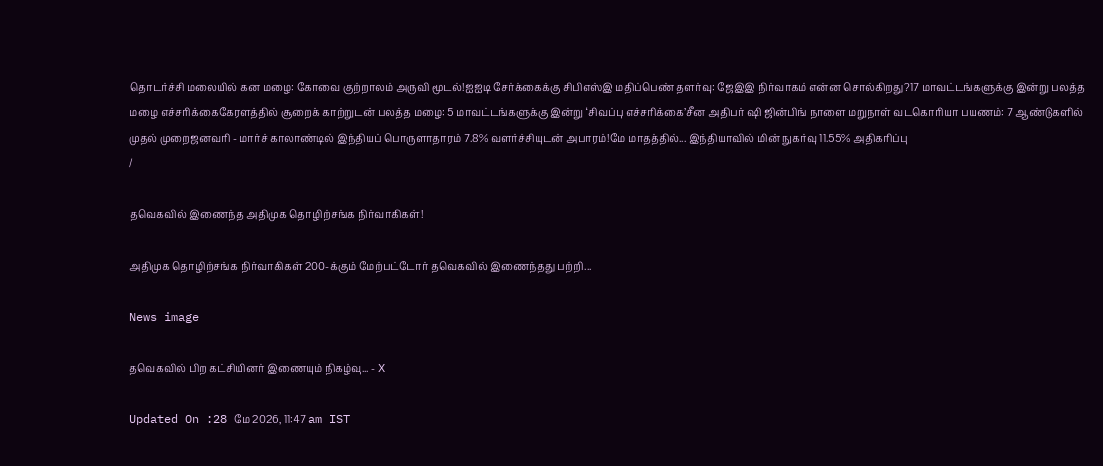தொடர்ச்சி மலையில் கன மழை: கோவை குற்றாலம் அருவி மூடல்!ஐஐடி சேர்க்கைக்கு சிபிஎஸ்இ மதிப்பெண் தளர்வு: ஜேஇஇ நிர்வாகம் என்ன சொல்கிறது?17 மாவட்டங்களுக்கு இன்று பலத்த மழை எச்சரிக்கைகேரளத்தில் சூறைக் காற்றுடன் பலத்த மழை: 5 மாவட்டங்களுக்கு இன்று ‘சிவப்பு எச்சரிக்கை’சீன அதிபர் ஷி ஜின்பிங் நாளை மறுநாள் வடகொரியா பயணம்: 7 ஆண்டுகளில் முதல் முறைஜனவரி - மார்ச் காலாண்டில் இந்தியப் பொருளாதாரம் 7.8% வளர்ச்சியுடன் அபாரம்!மே மாதத்தில்... இந்தியாவில் மின் நுகர்வு 11.55% அதிகரிப்பு
/

தவெகவில் இணைந்த அதிமுக தொழிற்சங்க நிர்வாகிகள்!

அதிமுக தொழிற்சங்க நிர்வாகிகள் 200-க்கும் மேற்பட்டோர் தவெகவில் இணைந்தது பற்றி...

News image

தவெகவில் பிற கட்சியினர் இணையும் நிகழ்வு... - X

Updated On :28 மே 2026, 11:47 am IST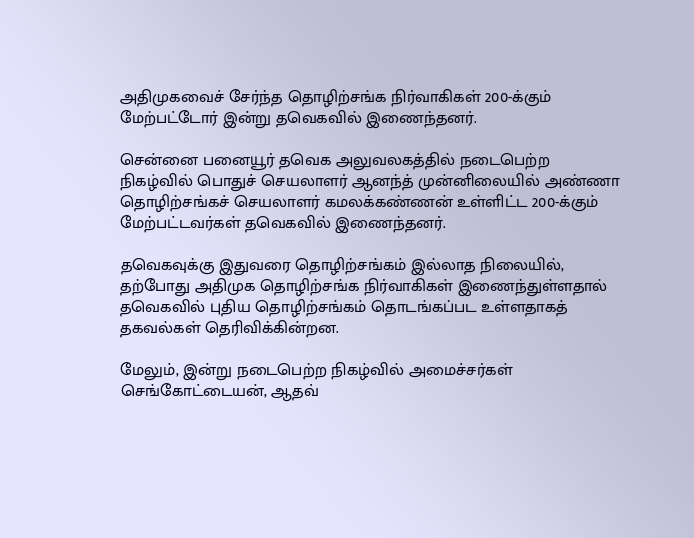அதிமுகவைச் சேர்ந்த தொழிற்சங்க நிர்வாகிகள் 200-க்கும் மேற்பட்டோர் இன்று தவெகவில் இணைந்தனர்.

சென்னை பனையூர் தவெக அலுவலகத்தில் நடைபெற்ற நிகழ்வில் பொதுச் செயலாளர் ஆனந்த் முன்னிலையில் அண்ணா தொழிற்சங்கச் செயலாளர் கமலக்கண்ணன் உள்ளிட்ட 200-க்கும் மேற்பட்டவர்கள் தவெகவில் இணைந்தனர்.

தவெகவுக்கு இதுவரை தொழிற்சங்கம் இல்லாத நிலையில், தற்போது அதிமுக தொழிற்சங்க நிர்வாகிகள் இணைந்துள்ளதால் தவெகவில் புதிய தொழிற்சங்கம் தொடங்கப்பட உள்ளதாகத் தகவல்கள் தெரிவிக்கின்றன.

மேலும், இன்று நடைபெற்ற நிகழ்வில் அமைச்சர்கள் செங்கோட்டையன், ஆதவ்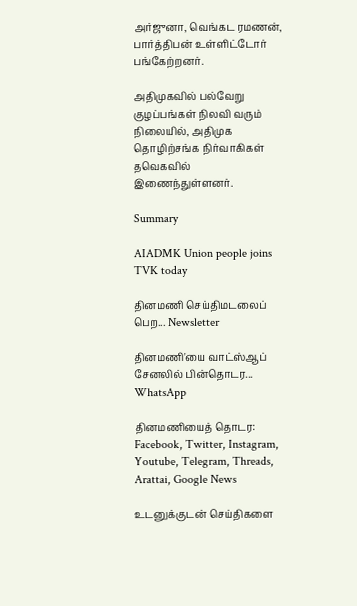அர்ஜுனா, வெங்கட ரமணன், பார்த்திபன் உள்ளிட்டோர் பங்கேற்றனர்.

அதிமுகவில் பல்வேறு குழப்பங்கள் நிலவி வரும் நிலையில், அதிமுக தொழிற்சங்க நிர்வாகிகள் தவெகவில் இணைந்துள்ளனர்.

Summary

AIADMK Union people joins TVK today

தினமணி செய்திமடலைப் பெற... Newsletter

தினமணி'யை வாட்ஸ்ஆப் சேனலில் பின்தொடர... WhatsApp

தினமணியைத் தொடர: Facebook, Twitter, Instagram, Youtube, Telegram, Threads, Arattai, Google News

உடனுக்குடன் செய்திகளை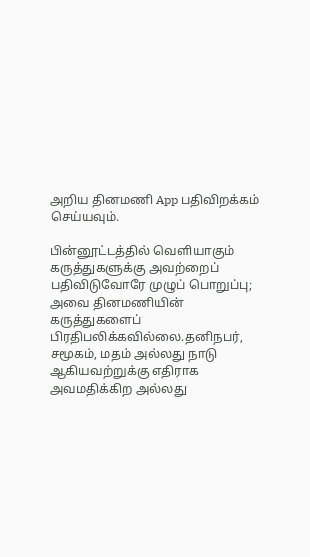அறிய தினமணி App பதிவிறக்கம் செய்யவும்.

பின்னூட்டத்தில் வெளியாகும் கருத்துகளுக்கு அவற்றைப் பதிவிடுவோரே முழுப் பொறுப்பு; அவை தினமணியின் கருத்துகளைப் பிரதிபலிக்கவில்லை.தனிநபர், சமூகம், மதம் அல்லது நாடு ஆகியவற்றுக்கு எதிராக அவமதிக்கிற அல்லது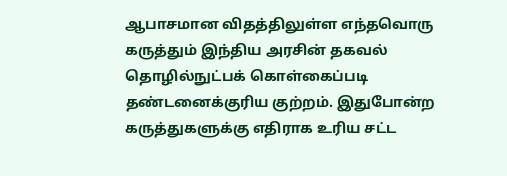ஆபாசமான விதத்திலுள்ள எந்தவொரு கருத்தும் இந்திய அரசின் தகவல் தொழில்நுட்பக் கொள்கைப்படி தண்டனைக்குரிய குற்றம். இதுபோன்ற கருத்துகளுக்கு எதிராக உரிய சட்ட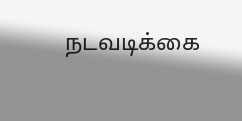நடவடிக்கை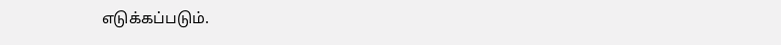எடுக்கப்படும்.